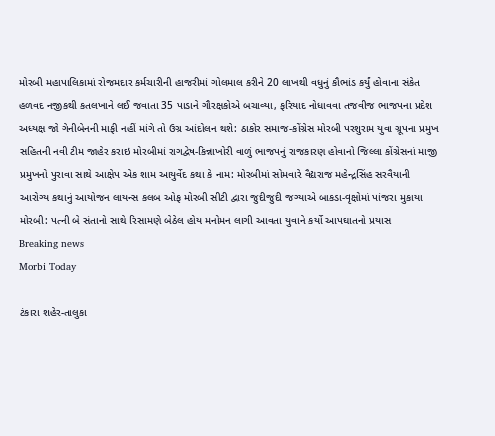મોરબી મહાપાલિકામાં રોજમદાર કર્મચારીની હાજરીમાં ગોલમાલ કરીને 20 લાખથી વધુનું કૌભાંડ કર્યું હોવાના સંકેત હળવદ નજીકથી કતલખાને લઈ જવાતા 35 પાડાને ગૌરક્ષકોએ બચાવ્યા, ફરિયાદ નોધાવવા તજવીજ ભાજપના પ્રદેશ અધ્યક્ષ જો ગેનીબેનની માફી નહીં માંગે તો ઉગ્ર આંદોલન થશે: ઠાકોર સમાજ-કોંગ્રેસ મોરબી પરશુરામ યુવા ગ્રૂપના પ્રમુખ સહિતની નવી ટીમ જાહેર કરાઇ મોરબીમાં રાગદ્વેષ-કિન્નાખોરી વાળું ભાજપનું રાજકારણ હોવાનો જિલ્લા કોંગ્રેસનાં માજી પ્રમુખનો પુરાવા સાથે આક્ષેપ એક શામ આયુર્વેદ કથા કે નામ: મોરબીમાં સોમવારે વૈદ્યરાજ મહેન્દ્રસિંહ સરવૈયાની આરોગ્ય કથાનું આયોજન લાયન્સ કલબ ઓફ મોરબી સીટી દ્વારા જુદીજુદી જગ્યાએ બાકડા-વૃક્ષોમાં પાંજરા મુકાયા મોરબી: પત્ની બે સંતાનો સાથે રિસામણે બેઠેલ હોય મનોમન લાગી આવતા યુવાને કર્યો આપઘાતનો પ્રયાસ
Breaking news
Morbi Today

ટંકારા શહેર-તાલુકા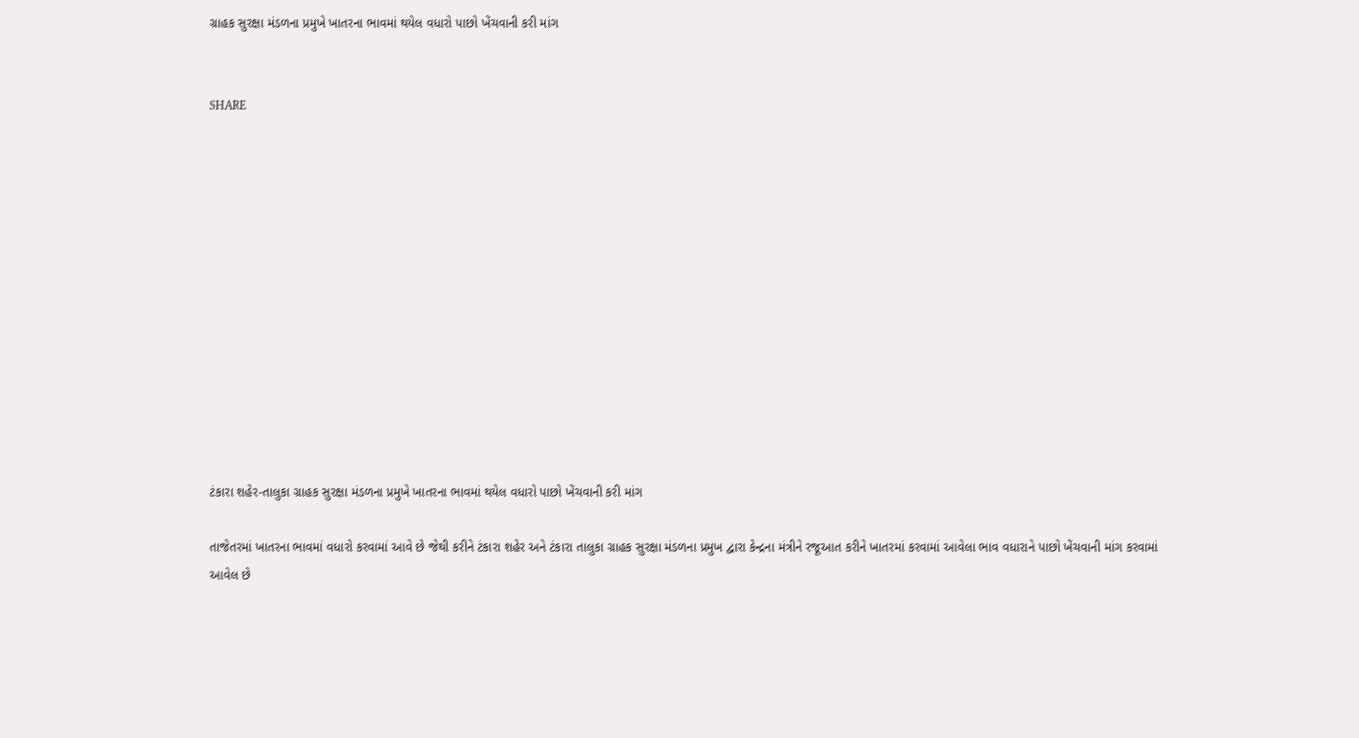ગ્રાહક સુરક્ષા મંડળના પ્રમુખે ખાતરના ભાવમાં થયેલ વધારો પાછો ખેંચવાની કરી માંગ


SHARE













ટંકારા શહેર-તાલુકા ગ્રાહક સુરક્ષા મંડળના પ્રમુખે ખાતરના ભાવમાં થયેલ વધારો પાછો ખેંચવાની કરી માંગ

તાજેતરમાં ખાતરના ભાવમાં વધારો કરવામાં આવે છે જેથી કરીને ટંકારા શહેર અને ટંકારા તાલુકા ગ્રાહક સુરક્ષા મંડળના પ્રમુખ દ્વારા કેન્દ્રના મંત્રીને રજૂઆત કરીને ખાતરમાં કરવામાં આવેલા ભાવ વધારાને પાછો ખેંચવાની માંગ કરવામાં આવેલ છે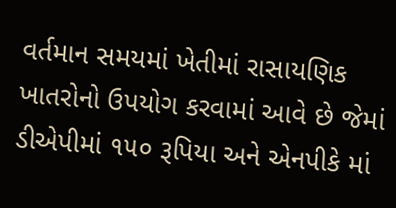વર્તમાન સમયમાં ખેતીમાં રાસાયણિક ખાતરોનો ઉપયોગ કરવામાં આવે છે જેમાં ડીએપીમાં ૧૫૦ રૂપિયા અને એનપીકે માં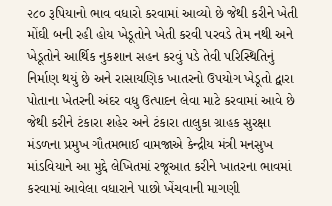૨૮૦ રૂપિયાનો ભાવ વધારો કરવામાં આવ્યો છે જેથી કરીને ખેતી મોંઘી બની રહી હોય ખેડૂતોને ખેતી કરવી પરવડે તેમ નથી અને ખેડૂતોને આર્થિક નુકશાન સહન કરવું પડે તેવી પરિસ્થિતિનું નિર્માણ થયું છે અને રાસાયણિક ખાતરનો ઉપયોગ ખેડૂતો દ્વારા પોતાના ખેતરની અંદર વધુ ઉત્પાદન લેવા માટે કરવામાં આવે છે જેથી કરીને ટંકારા શહેર અને ટંકારા તાલુકા ગ્રાહક સુરક્ષા મંડળના પ્રમુખ ગૌતમભાઈ વામજાએ કેન્દ્રીય મંત્રી મનસુખ માંડવિયાને આ મુદ્દે લેખિતમાં રજૂઆત કરીને ખાતરના ભાવમાં કરવામાં આવેલા વધારાને પાછો ખેંચવાની માગણી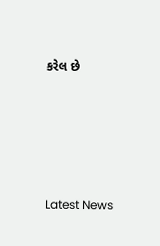કરેલ છે






Latest News